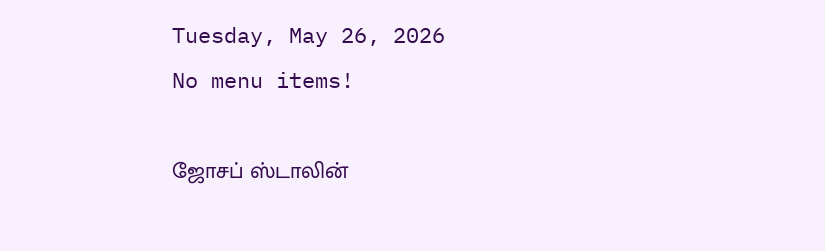Tuesday, May 26, 2026
No menu items!

ஜோசப் ஸ்டாலின்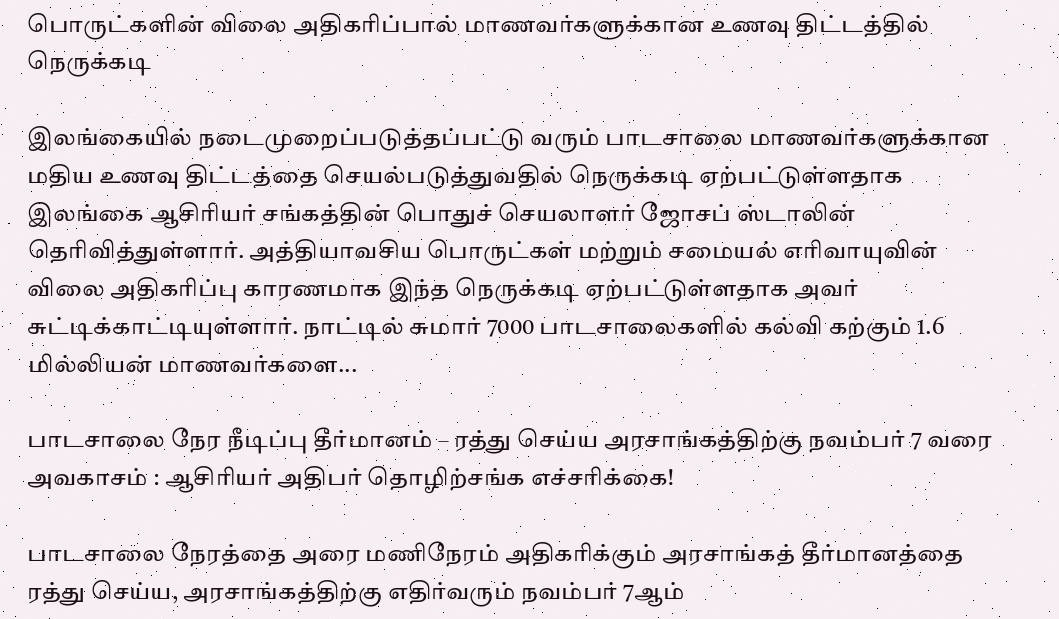பொருட்களின் விலை அதிகரிப்பால் மாணவர்களுக்கான உணவு திட்டத்தில் நெருக்கடி

இலங்கையில் நடைமுறைப்படுத்தப்பட்டு வரும் பாடசாலை மாணவர்களுக்கான மதிய உணவு திட்டத்தை செயல்படுத்துவதில் நெருக்கடி ஏற்பட்டுள்ளதாக இலங்கை ஆசிரியர் சங்கத்தின் பொதுச் செயலாளர் ஜோசப் ஸ்டாலின் தெரிவித்துள்ளார். அத்தியாவசிய பொருட்கள் மற்றும் சமையல் எரிவாயுவின் விலை அதிகரிப்பு காரணமாக இந்த நெருக்கடி ஏற்பட்டுள்ளதாக அவர் சுட்டிக்காட்டியுள்ளார். நாட்டில் சுமார் 7000 பாடசாலைகளில் கல்வி கற்கும் 1.6 மில்லியன் மாணவர்களை...

பாடசாலை நேர நீடிப்பு தீர்மானம் – ரத்து செய்ய அரசாங்கத்திற்கு நவம்பர் 7 வரை அவகாசம் : ஆசிரியர் அதிபர் தொழிற்சங்க எச்சரிக்கை!

பாடசாலை நேரத்தை அரை மணிநேரம் அதிகரிக்கும் அரசாங்கத் தீர்மானத்தை ரத்து செய்ய, அரசாங்கத்திற்கு எதிர்வரும் நவம்பர் 7ஆம்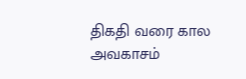திகதி வரை கால அவகாசம்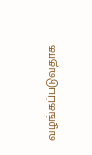வழங்கப்படுவதாக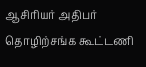ஆசிரியர் அதிபர் தொழிற்சங்க கூட்டணி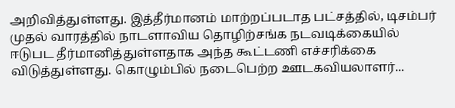அறிவித்துள்ளது. இத்தீர்மானம் மாற்றப்படாத பட்சத்தில், டிசம்பர் முதல் வாரத்தில் நாடளாவிய தொழிற்சங்க நடவடிக்கையில் ஈடுபட தீர்மானித்துள்ளதாக அந்த கூட்டணி எச்சரிக்கை விடுத்துள்ளது. கொழும்பில் நடைபெற்ற ஊடகவியலாளர்...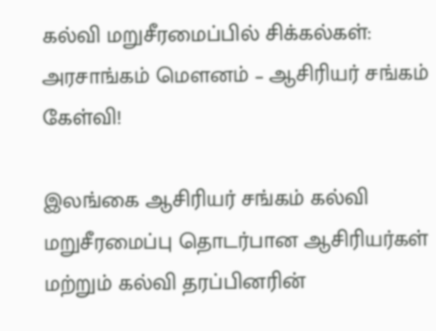கல்வி மறுசீரமைப்பில் சிக்கல்கள்: அரசாங்கம் மெளனம் – ஆசிரியர் சங்கம் கேள்வி!

இலங்கை ஆசிரியர் சங்கம் கல்வி மறுசீரமைப்பு தொடர்பான ஆசிரியர்கள் மற்றும் கல்வி தரப்பினரின்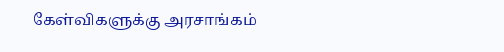கேள்விகளுக்கு அரசாங்கம்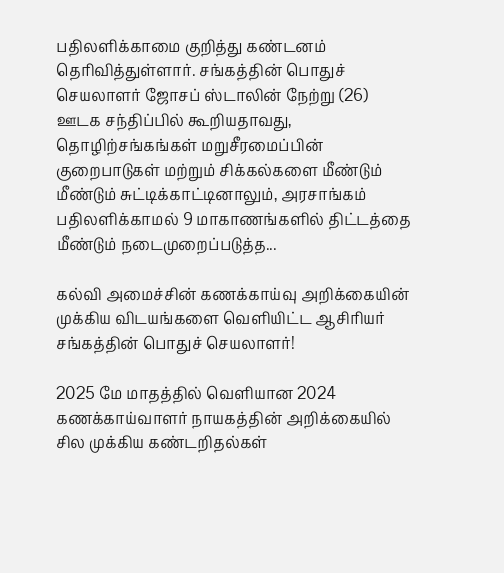பதிலளிக்காமை குறித்து கண்டனம் தெரிவித்துள்ளார். சங்கத்தின் பொதுச் செயலாளர் ஜோசப் ஸ்டாலின் நேற்று (26) ஊடக சந்திப்பில் கூறியதாவது, தொழிற்சங்கங்கள் மறுசீரமைப்பின் குறைபாடுகள் மற்றும் சிக்கல்களை மீண்டும் மீண்டும் சுட்டிக்காட்டினாலும், அரசாங்கம் பதிலளிக்காமல் 9 மாகாணங்களில் திட்டத்தை மீண்டும் நடைமுறைப்படுத்த...

கல்வி அமைச்சின் கணக்காய்வு அறிக்கையின் முக்கிய விடயங்களை வெளியிட்ட ஆசிரியர் சங்கத்தின் பொதுச் செயலாளர்!

2025 மே மாதத்தில் வெளியான 2024 கணக்காய்வாளர் நாயகத்தின் அறிக்கையில் சில முக்கிய கண்டறிதல்கள்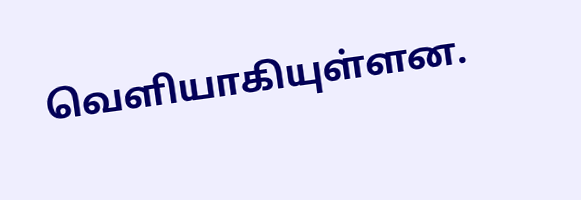வெளியாகியுள்ளன.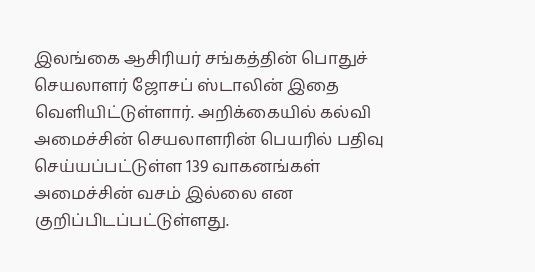இலங்கை ஆசிரியர் சங்கத்தின் பொதுச் செயலாளர் ஜோசப் ஸ்டாலின் இதை வெளியிட்டுள்ளார். அறிக்கையில் கல்வி அமைச்சின் செயலாளரின் பெயரில் பதிவு செய்யப்பட்டுள்ள 139 வாகனங்கள் அமைச்சின் வசம் இல்லை என குறிப்பிடப்பட்டுள்ளது.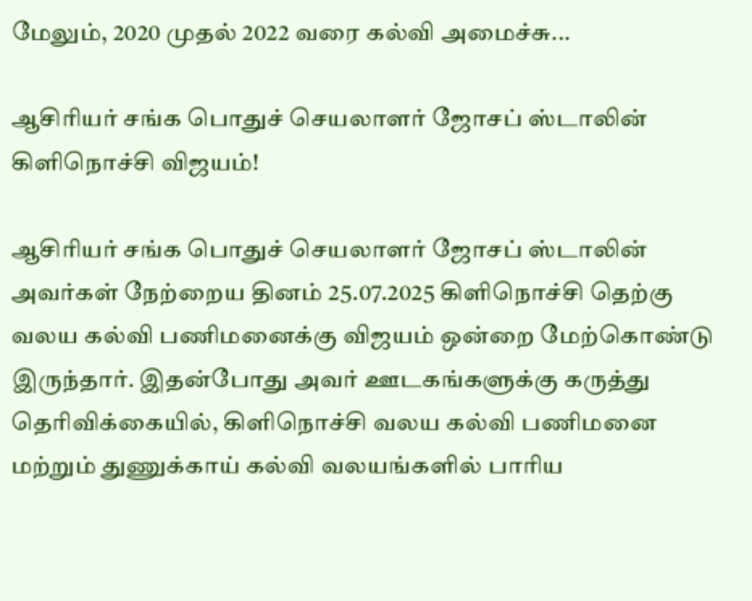மேலும், 2020 முதல் 2022 வரை கல்வி அமைச்சு...

ஆசிரியர் சங்க பொதுச் செயலாளர் ஜோசப் ஸ்டாலின் கிளிநொச்சி விஜயம்!

ஆசிரியர் சங்க பொதுச் செயலாளர் ஜோசப் ஸ்டாலின் அவர்கள் நேற்றைய தினம் 25.07.2025 கிளிநொச்சி தெற்கு வலய கல்வி பணிமனைக்கு விஜயம் ஒன்றை மேற்கொண்டு இருந்தார். இதன்போது அவர் ஊடகங்களுக்கு கருத்து தெரிவிக்கையில், கிளிநொச்சி வலய கல்வி பணிமனை மற்றும் துணுக்காய் கல்வி வலயங்களில் பாரிய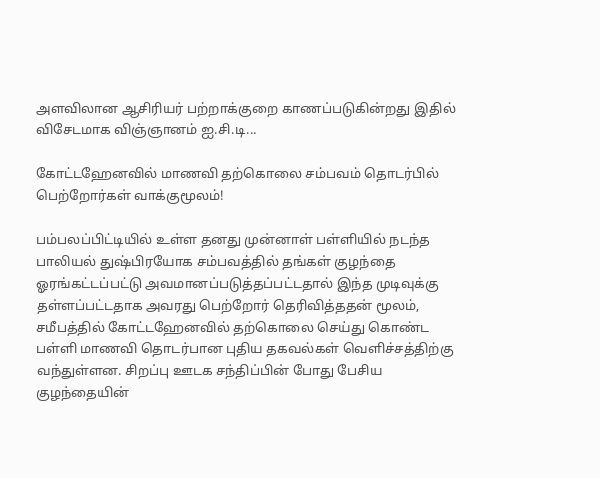அளவிலான ஆசிரியர் பற்றாக்குறை காணப்படுகின்றது இதில் விசேடமாக விஞ்ஞானம் ஐ.சி.டி...

கோட்டஹேனவில் மாணவி தற்கொலை சம்பவம் தொடர்பில் பெற்றோர்கள் வாக்குமூலம்!

பம்பலப்பிட்டியில் உள்ள தனது முன்னாள் பள்ளியில் நடந்த பாலியல் துஷ்பிரயோக சம்பவத்தில் தங்கள் குழந்தை ஓரங்கட்டப்பட்டு அவமானப்படுத்தப்பட்டதால் இந்த முடிவுக்கு தள்ளப்பட்டதாக அவரது பெற்றோர் தெரிவித்ததன் மூலம், சமீபத்தில் கோட்டஹேனவில் தற்கொலை செய்து கொண்ட பள்ளி மாணவி தொடர்பான புதிய தகவல்கள் வெளிச்சத்திற்கு வந்துள்ளன. சிறப்பு ஊடக சந்திப்பின் போது பேசிய குழந்தையின்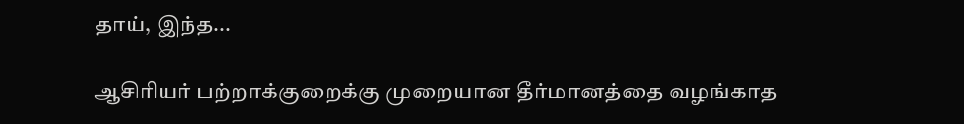தாய், இந்த...

ஆசிரியர் பற்றாக்குறைக்கு முறையான தீர்மானத்தை வழங்காத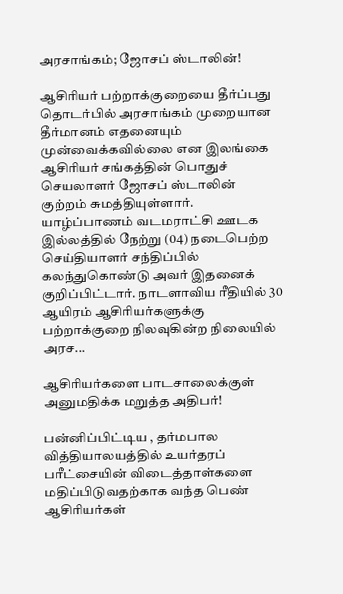அரசாங்கம்; ஜோசப் ஸ்டாலின்!

ஆசிரியர் பற்றாக்குறையை தீர்ப்பது தொடர்பில் அரசாங்கம் முறையான தீர்மானம் எதனையும் முன்வைக்கவில்லை என இலங்கை ஆசிரியர் சங்கத்தின் பொதுச் செயலாளர் ஜோசப் ஸ்டாலின் குற்றம் சுமத்தியுள்ளார். யாழ்ப்பாணம் வடமராட்சி ஊடக இல்லத்தில் நேற்று (04) நடைபெற்ற செய்தியாளர் சந்திப்பில் கலந்துகொண்டு அவர் இதனைக் குறிப்பிட்டார். நாடளாவிய ரீதியில் 30 ஆயிரம் ஆசிரியர்களுக்கு பற்றாக்குறை நிலவுகின்ற நிலையில் அரச...

ஆசிரியர்களை பாடசாலைக்குள் அனுமதிக்க மறுத்த அதிபர்!

பன்னிப்பிட்டிய , தர்மபால வித்தியாலயத்தில் உயர்தரப் பரீட்சையின் விடைத்தாள்களை மதிப்பிடுவதற்காக வந்த பெண் ஆசிரியர்கள்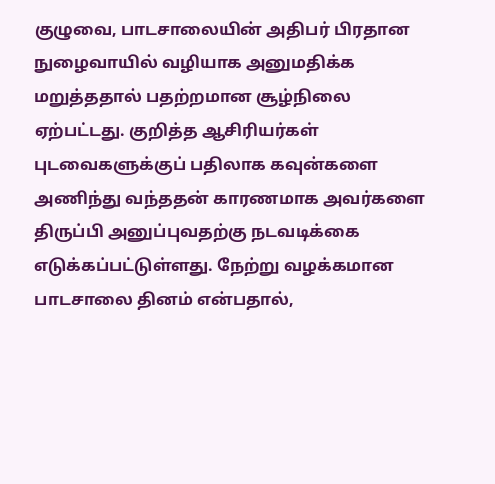குழுவை, பாடசாலையின் அதிபர் பிரதான நுழைவாயில் வழியாக அனுமதிக்க மறுத்ததால் பதற்றமான சூழ்நிலை ஏற்பட்டது. குறித்த ஆசிரியர்கள் புடவைகளுக்குப் பதிலாக கவுன்களை அணிந்து வந்ததன் காரணமாக அவர்களை திருப்பி அனுப்புவதற்கு நடவடிக்கை எடுக்கப்பட்டுள்ளது. நேற்று வழக்கமான பாடசாலை தினம் என்பதால்,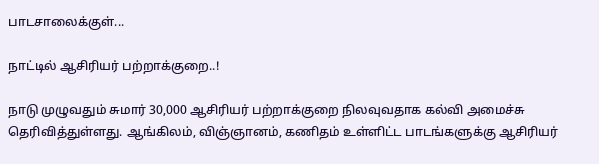பாடசாலைக்குள்...

நாட்டில் ஆசிரியர் பற்றாக்குறை..!

நாடு முழுவதும் சுமார் 30,000 ஆசிரியர் பற்றாக்குறை நிலவுவதாக கல்வி அமைச்சு தெரிவித்துள்ளது. ஆங்கிலம், விஞ்ஞானம், கணிதம் உள்ளிட்ட பாடங்களுக்கு ஆசிரியர்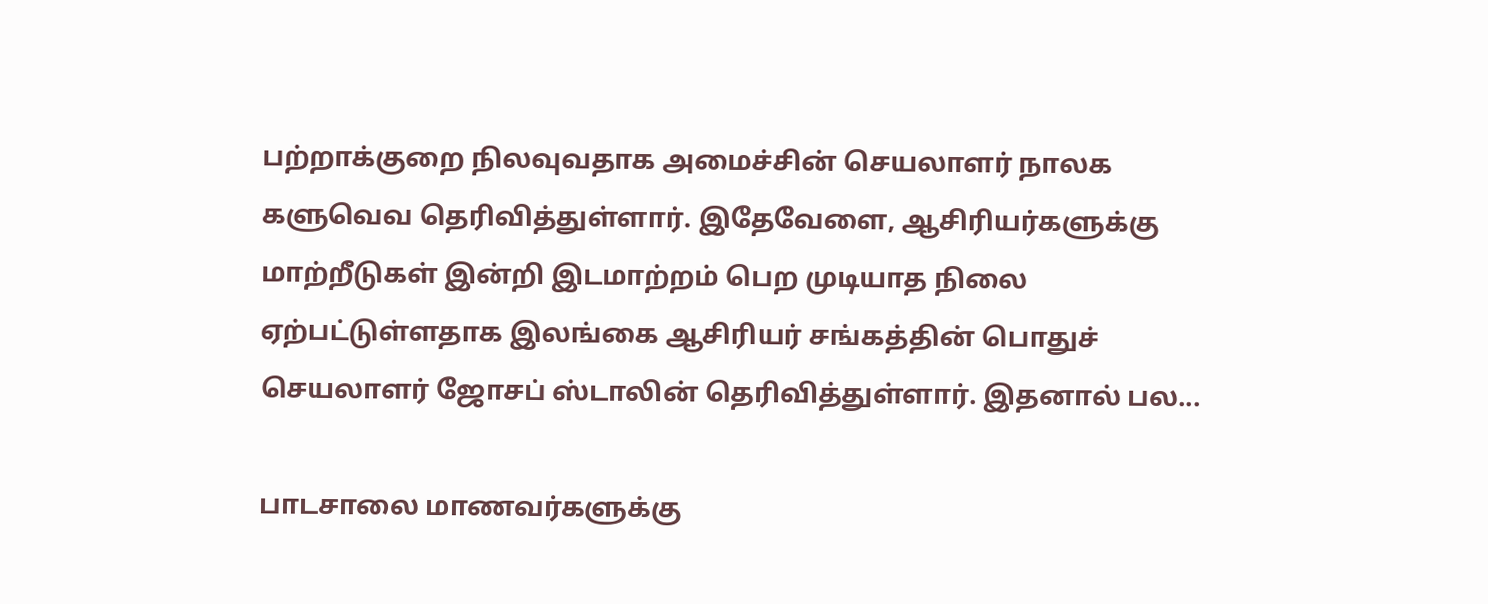பற்றாக்குறை நிலவுவதாக அமைச்சின் செயலாளர் நாலக களுவெவ தெரிவித்துள்ளார். இதேவேளை, ஆசிரியர்களுக்கு மாற்றீடுகள் இன்றி இடமாற்றம் பெற முடியாத நிலை ஏற்பட்டுள்ளதாக இலங்கை ஆசிரியர் சங்கத்தின் பொதுச் செயலாளர் ஜோசப் ஸ்டாலின் தெரிவித்துள்ளார். இதனால் பல...

பாடசாலை மாணவர்களுக்கு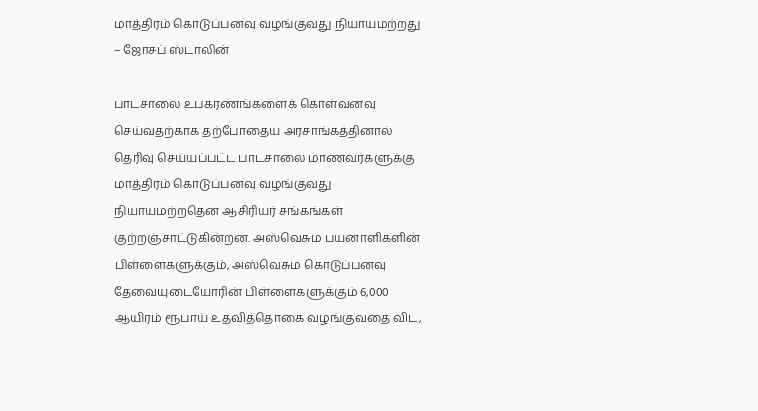மாத்திரம் கொடுப்பனவு வழங்குவது நியாயமற்றது – ஜோசப் ஸ்டாலின்

பாடசாலை உபகரணங்களைக் கொள்வனவு செய்வதற்காக தற்போதைய அரசாங்கத்தினால் தெரிவு செய்யப்பட்ட பாடசாலை மாணவர்களுக்கு மாத்திரம் கொடுப்பனவு வழங்குவது நியாயமற்றதென ஆசிரியர் சங்கங்கள் குற்றஞ்சாட்டுகின்றன. அஸ்வெசும பயனாளிகளின் பிள்ளைகளுக்கும், அஸ்வெசும கொடுப்பனவு தேவையுடையோரின் பிள்ளைகளுக்கும் 6,000 ஆயிரம் ரூபாய் உதவித்தொகை வழங்குவதை விட,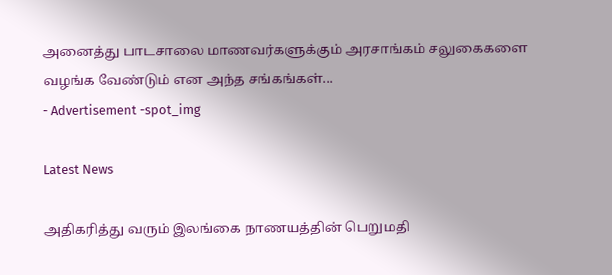அனைத்து பாடசாலை மாணவர்களுக்கும் அரசாங்கம் சலுகைகளை வழங்க வேண்டும் என அந்த சங்கங்கள்...
- Advertisement -spot_img

Latest News

அதிகரித்து வரும் இலங்கை நாணயத்தின் பெறுமதி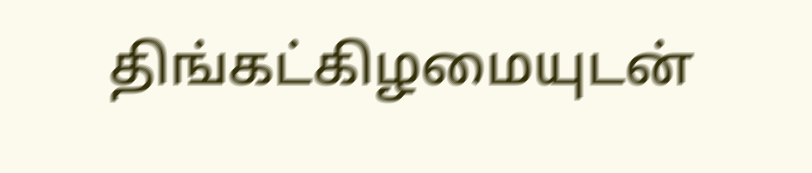திங்கட்கிழமையுடன்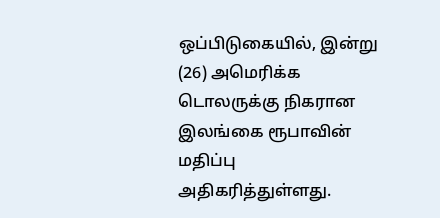ஒப்பிடுகையில், இன்று (26) அமெரிக்க டொலருக்கு நிகரான இலங்கை ரூபாவின் மதிப்பு அதிகரித்துள்ளது.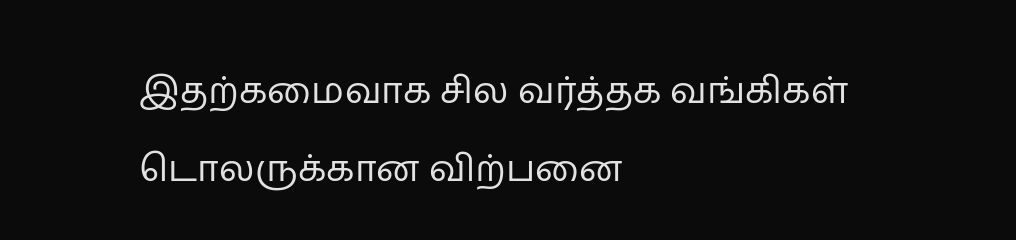இதற்கமைவாக சில வர்த்தக வங்கிகள் டொலருக்கான விற்பனை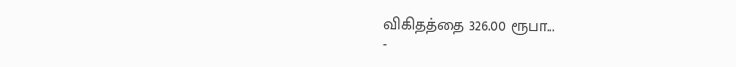விகிதத்தை 326.00 ரூபா...
-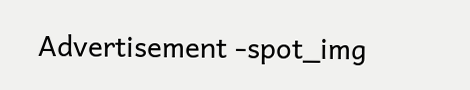Advertisement -spot_img